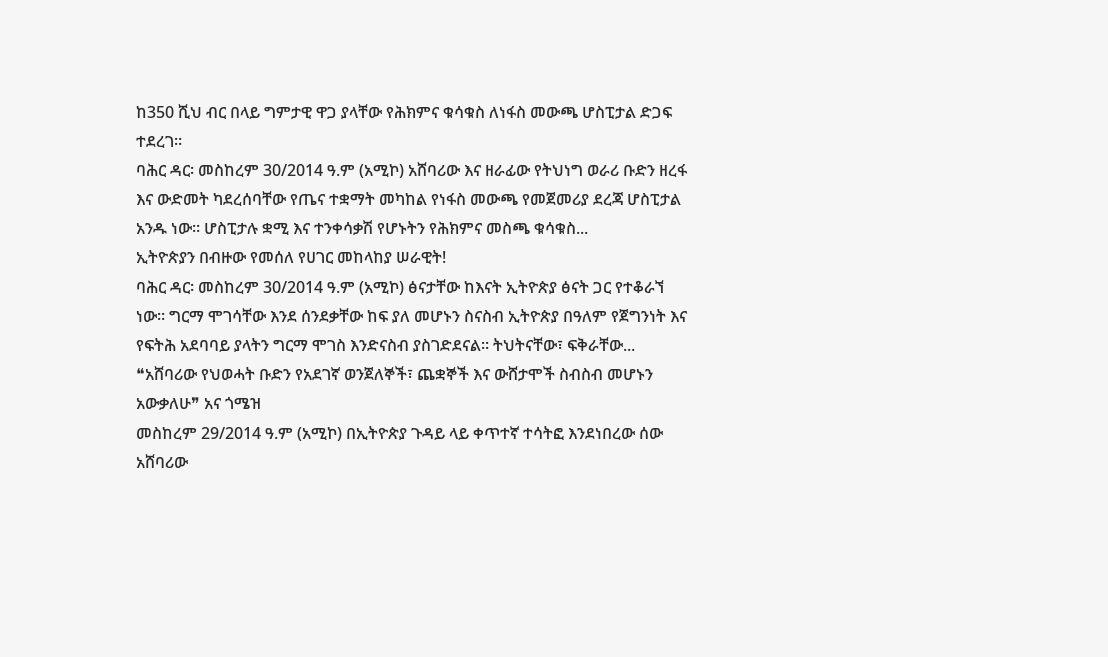ከ350 ሺህ ብር በላይ ግምታዊ ዋጋ ያላቸው የሕክምና ቁሳቁስ ለነፋስ መውጫ ሆስፒታል ድጋፍ ተደረገ።
ባሕር ዳር፡ መስከረም 30/2014 ዓ.ም (አሚኮ) አሸባሪው እና ዘራፊው የትህነግ ወራሪ ቡድን ዘረፋ እና ውድመት ካደረሰባቸው የጤና ተቋማት መካከል የነፋስ መውጫ የመጀመሪያ ደረጃ ሆስፒታል አንዱ ነው። ሆስፒታሉ ቋሚ እና ተንቀሳቃሽ የሆኑትን የሕክምና መስጫ ቁሳቁስ...
ኢትዮጵያን በብዙው የመሰለ የሀገር መከላከያ ሠራዊት!
ባሕር ዳር፡ መስከረም 30/2014 ዓ.ም (አሚኮ) ፅናታቸው ከእናት ኢትዮጵያ ፅናት ጋር የተቆራኘ ነው፡፡ ግርማ ሞገሳቸው እንደ ሰንደቃቸው ከፍ ያለ መሆኑን ስናስብ ኢትዮጵያ በዓለም የጀግንነት እና የፍትሕ አደባባይ ያላትን ግርማ ሞገስ እንድናስብ ያስገድደናል፡፡ ትህትናቸው፣ ፍቅራቸው...
❝አሸባሪው የህወሓት ቡድን የአደገኛ ወንጀለኞች፣ ጨቋኞች እና ውሸታሞች ስብስብ መሆኑን አውቃለሁ❞ አና ጎሜዝ
መስከረም 29/2014 ዓ.ም (አሚኮ) በኢትዮጵያ ጉዳይ ላይ ቀጥተኛ ተሳትፎ እንደነበረው ሰው አሸባሪው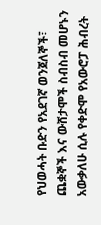የህወሓት ቡድን የአደገኛ ወንጀለኞች፣ ጨቋኞች እና ውሸታሞች ስብስብ መሆኑን አውቃለሁ ሲሉ የቀድሞ የአውሮፓ ሕብረት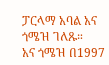ፓርላማ አባል አና ጎሜዝ ገለጹ።
አና ጎሜዝ በ1997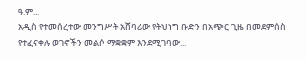ዓ.ም...
አዲስ የተመሰረተው መንግሥት አሸባሪው የትህነግ ቡድን በአጭር ጊዜ በመደምሰስ የተፈናቀሉ ወገኖችን መልሶ ማቋቋም እንደሚገባው...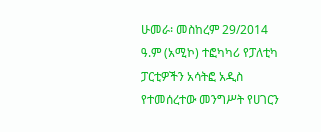ሁመራ፡ መስከረም 29/2014 ዓ.ም (አሚኮ) ተፎካካሪ የፓለቲካ ፓርቲዎችን አሳትፎ አዲስ የተመሰረተው መንግሥት የሀገርን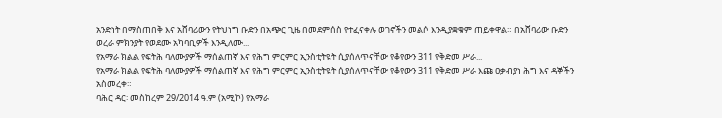አንድነት በማስጠበቅ እና አሸባሪውን የትህነግ ቡድን በአጭር ጊዜ በመደምሰስ የተፈናቀሉ ወገኖችን መልሶ እንዲያቋቁም ጠይቀዋል። በአሸባሪው ቡድን ወረራ ምክንያት የወደሙ አካባቢዎች እንዲለሙ...
የአማራ ክልል የፍትሕ ባለሙያዎች ማሰልጠኛ እና የሕግ ምርምር ኢንስቲትዩት ሲያሰለጥናቸው የቆየውን 311 የቅድመ ሥራ...
የአማራ ክልል የፍትሕ ባለሙያዎች ማሰልጠኛ እና የሕግ ምርምር ኢንስቲትዩት ሲያሰለጥናቸው የቆየውን 311 የቅድመ ሥራ እጩ ዐቃብያነ ሕግ እና ዳኞችን አስመረቀ።
ባሕር ዳር፡ መስከረም 29/2014 ዓ.ም (አሚኮ) የአማራ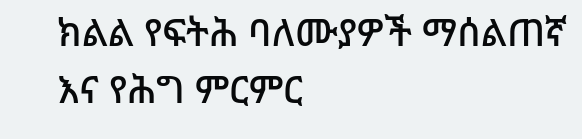ክልል የፍትሕ ባለሙያዎች ማሰልጠኛ እና የሕግ ምርምር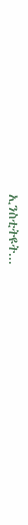ኢንስቲትዩት...